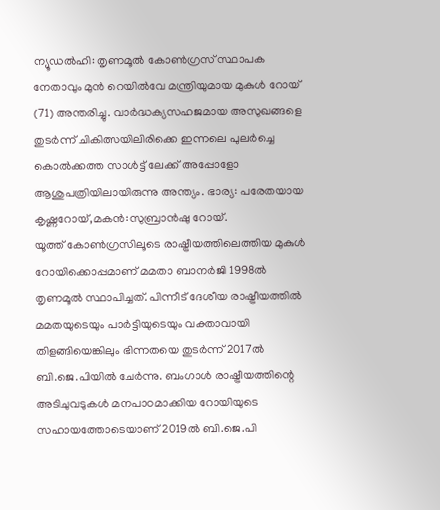ന്യൂഡൽഹി: തൃണമൂൽ കോൺഗ്രസ് സ്ഥാപക നേതാവും മുൻ റെയിൽവേ മന്ത്രിയുമായ മുകുൾ റോയ് (71) അന്തരിച്ചു. വാർദ്ധക്യസഹജമായ അസുഖങ്ങളെ തുടർന്ന് ചികിത്സയിലിരിക്കെ ഇന്നലെ പുലർച്ചെ കൊൽക്കത്ത സാൾട്ട് ലേക്ക് അപ്പോളോ ആശുപത്രിയിലായിരുന്നു അന്ത്യം. ഭാര്യ: പരേതയായ കൃഷ്ണറോയ്,മകൻ:സുബ്രാൻഷു റോയ്.
യൂത്ത് കോൺഗ്രസിലൂടെ രാഷ്ട്രീയത്തിലെത്തിയ മുകുൾ റോയിക്കൊപ്പമാണ് മമതാ ബാനർജി 1998ൽ തൃണമൂൽ സ്ഥാപിച്ചത്. പിന്നീട് ദേശീയ രാഷ്ട്രീയത്തിൽ മമതയുടെയും പാർട്ടിയുടെയും വക്താവായി തിളങ്ങിയെങ്കിലും ഭിന്നതയെ തുടർന്ന് 2017ൽ ബി.ജെ.പിയിൽ ചേർന്നു. ബംഗാൾ രാഷ്ട്രീയത്തിന്റെ അടിചുവടുകൾ മനപാഠമാക്കിയ റോയിയുടെ സഹായത്തോടെയാണ് 2019ൽ ബി.ജെ.പി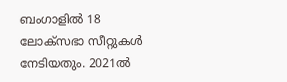ബംഗാളിൽ 18 ലോക്സഭാ സീറ്റുകൾ നേടിയതും. 2021ൽ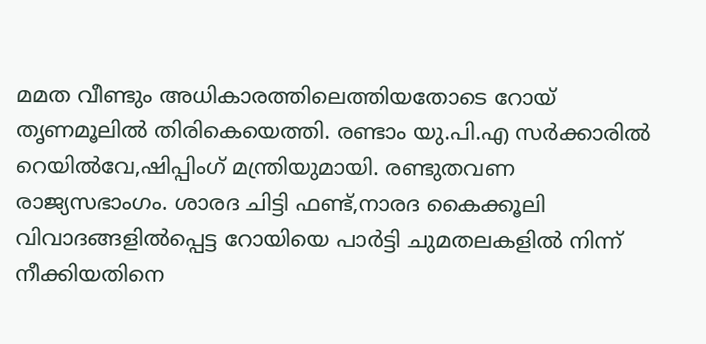മമത വീണ്ടും അധികാരത്തിലെത്തിയതോടെ റോയ് തൃണമൂലിൽ തിരികെയെത്തി. രണ്ടാം യു.പി.എ സർക്കാരിൽ റെയിൽവേ,ഷിപ്പിംഗ് മന്ത്രിയുമായി. രണ്ടുതവണ രാജ്യസഭാംഗം. ശാരദ ചിട്ടി ഫണ്ട്,നാരദ കൈക്കൂലി വിവാദങ്ങളിൽപ്പെട്ട റോയിയെ പാർട്ടി ചുമതലകളിൽ നിന്ന് നീക്കിയതിനെ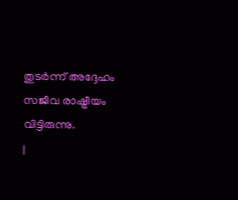തുടർന്ന് അദ്ദേഹം സജീവ രാഷ്ട്രീയം വിട്ടിരുന്നു.
|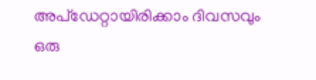അപ്ഡേറ്റായിരിക്കാം ദിവസവും
ഒരു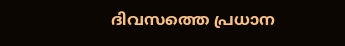ദിവസത്തെ പ്രധാന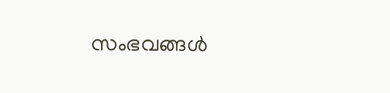സംഭവങ്ങൾ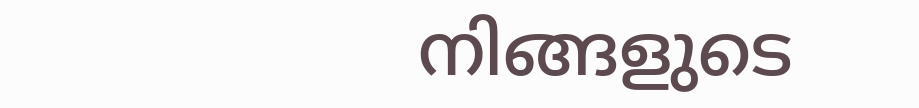നിങ്ങളുടെ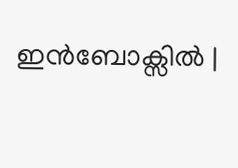ഇൻബോക്സിൽ |